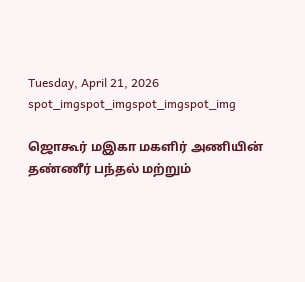Tuesday, April 21, 2026
spot_imgspot_imgspot_imgspot_img

ஜொகூர் மஇகா மகளிர் அணியின் தண்ணீர் பந்தல் மற்றும்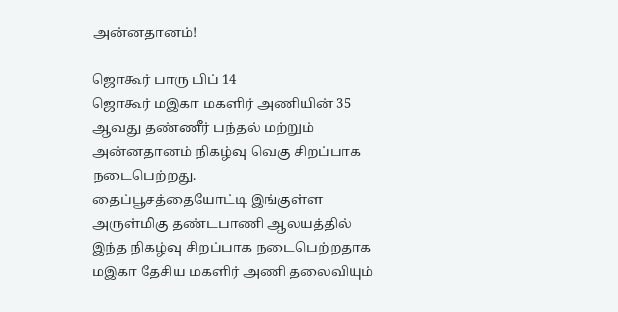அன்னதானம்!

ஜொகூர் பாரு பிப் 14
ஜொகூர் மஇகா மகளிர் அணியின் 35 ஆவது தண்ணீர் பந்தல் மற்றும் அன்னதானம் நிகழ்வு வெகு சிறப்பாக நடைபெற்றது.
தைப்பூசத்தையோட்டி இங்குள்ள அருள்மிகு தண்டபாணி ஆலயத்தில் இந்த நிகழ்வு சிறப்பாக நடைபெற்றதாக மஇகா தேசிய மகளிர் அணி தலைவியும்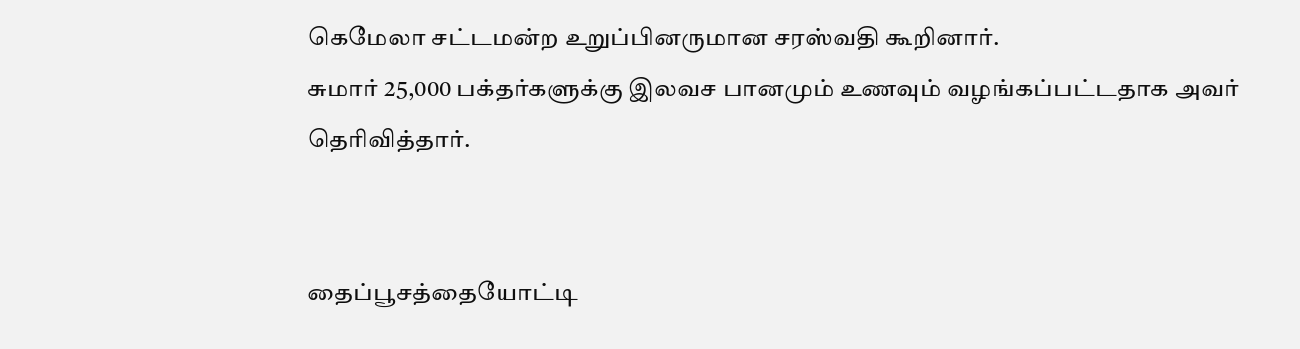கெமேலா சட்டமன்ற உறுப்பினருமான சரஸ்வதி கூறினார்.
சுமார் 25,000 பக்தர்களுக்கு இலவச பானமும் உணவும் வழங்கப்பட்டதாக அவர் தெரிவித்தார்.


தைப்பூசத்தையோட்டி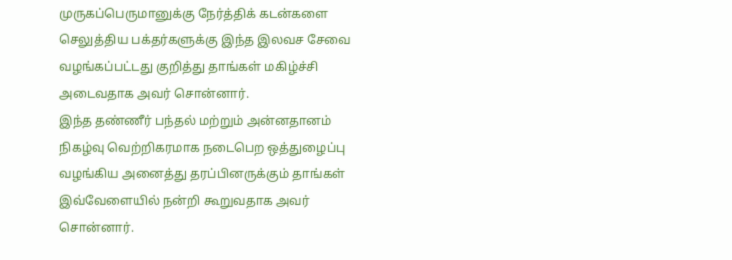முருகப்பெருமானுக்கு நேர்த்திக் கடன்களை செலுத்திய பக்தர்களுக்கு இந்த இலவச சேவை வழங்கப்பட்டது குறித்து தாங்கள் மகிழ்ச்சி அடைவதாக அவர் சொன்னார்.
இந்த தண்ணீர் பந்தல் மற்றும் அன்னதானம் நிகழ்வு வெற்றிகரமாக நடைபெற ஒத்துழைப்பு வழங்கிய அனைத்து தரப்பினருக்கும் தாங்கள் இவ்வேளையில் நன்றி கூறுவதாக அவர் சொன்னார்.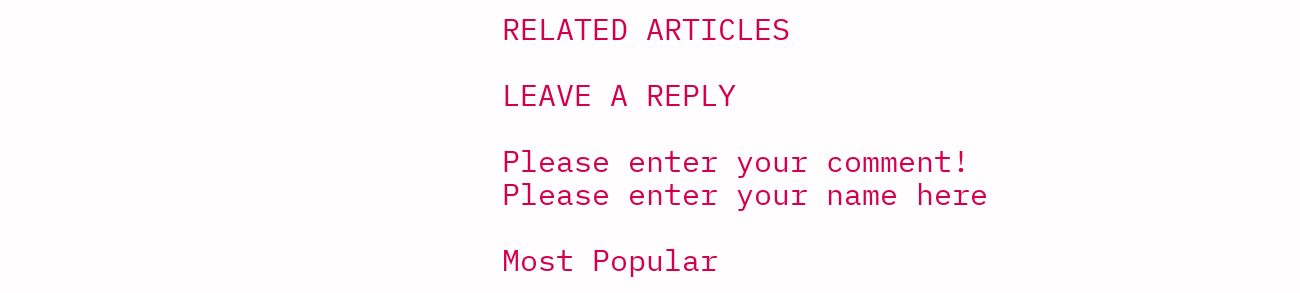RELATED ARTICLES

LEAVE A REPLY

Please enter your comment!
Please enter your name here

Most Popular